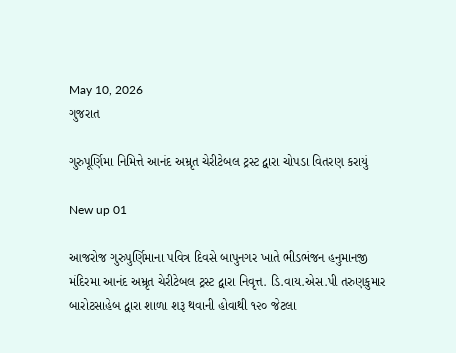May 10, 2026
ગુજરાત

ગુરુપૂર્ણિમા નિમિત્તે આનંદ અમ્રૃત ચેરીટેબલ ટ્રસ્ટ દ્વારા ચોપડા વિતરણ કરાયું

New up 01

આજરોજ ગુરુપુર્ણિમાના પવિત્ર દિવસે બાપુનગર ખાતે ભીડભંજન હનુમાનજી મંદિરમા આનંદ અમ્રૃત ચેરીટેબલ ટ્રસ્ટ દ્વારા નિવૃત્ત. ડિ.વાય.એસ.પી તરુણકુમાર બારોટસાહેબ દ્વારા શાળા શરૂ થવાની હોવાથી ૧૨૦ જેટલા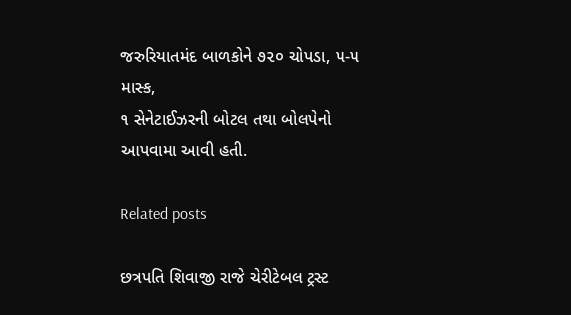જરુરિયાતમંદ બાળકોને ૭૨૦ ચોપડા, ૫-૫ માસ્ક,
૧ સેનેટાઈઝરની બોટલ તથા બોલપેનો આપવામા આવી હતી.

Related posts

છત્રપતિ શિવાજી રાજે ચેરીટેબલ ટ્રસ્ટ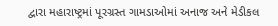દ્વારા મહારાષ્ટ્રમાં પૂરગ્રસ્ત ગામડાઓમાં અનાજ અને મેડીકલ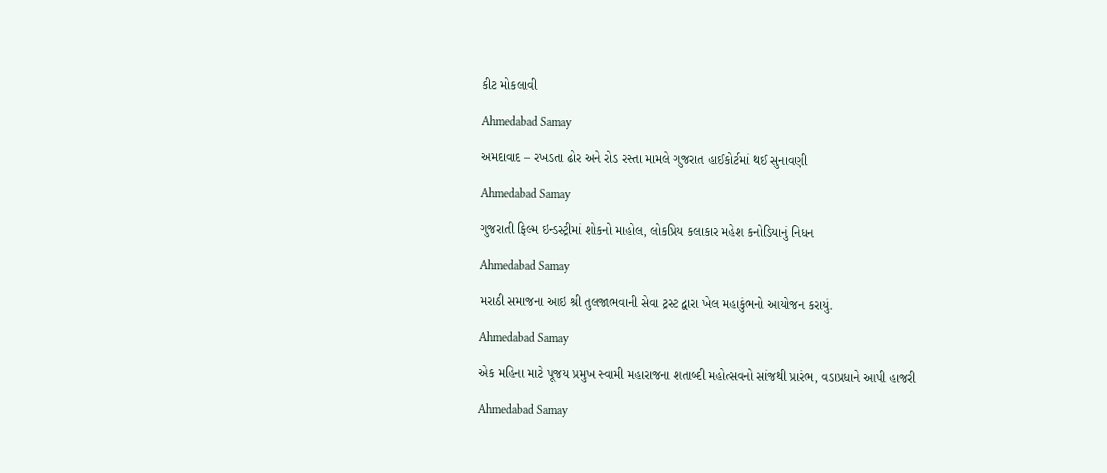કીટ મોકલાવી

Ahmedabad Samay

અમદાવાદ – રખડતા ઢોર અને રોડ રસ્તા મામલે ગુજરાત હાઈકોર્ટમાં થઈ સુનાવણી

Ahmedabad Samay

ગુજરાતી ફિલ્મ ઇન્ડસ્ટ્રીમાં શોકનો માહોલ, લોકપ્રિય કલાકાર મહેશ કનોડિયાનું નિધન

Ahmedabad Samay

મરાઠી સમાજના આઇ શ્રી તુલજાભવાની સેવા ટ્રસ્ટ દ્વારા ખેલ મહાકુંભનો આયોજન કરાયું.

Ahmedabad Samay

એક મહિના માટે પૂજય પ્રમુખ સ્‍વામી મહારાજના શતાબ્‍દી મહોત્‍સવનો સાંજથી પ્રારંભ, વડાપ્રધાને આપી હાજરી

Ahmedabad Samay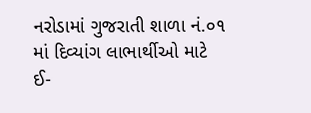નરોડામાં ગુજરાતી શાળા નં.૦૧ માં દિવ્યાંગ લાભાર્થીઓ માટે ઈ-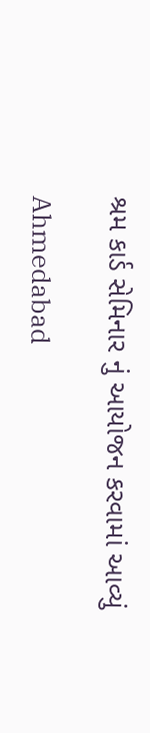શ્રમ કાર્ડ સેમિનાર નું આયોજન કરવામાં આવ્યું

Ahmedabad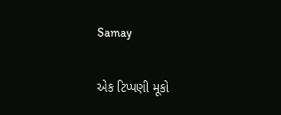Samay

એક ટિપ્પણી મૂકો